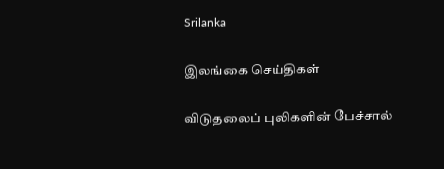Srilanka

இலங்கை செய்திகள்

விடுதலைப் புலிகளின் பேச்சால்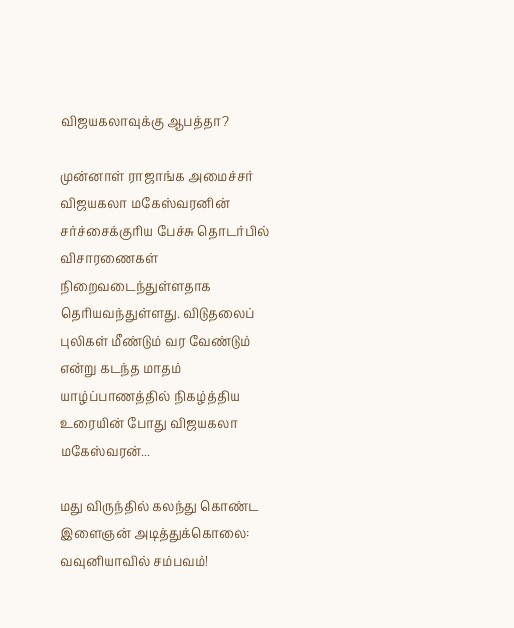விஜயகலாவுக்கு ஆபத்தா?

முன்னாள் ராஜாங்க அமைச்சர் விஜயகலா மகேஸ்வரனின் சர்ச்சைக்குரிய பேச்சு தொடர்பில் விசாரணைகள் நிறைவடைந்துள்ளதாக தெரியவந்துள்ளது. விடுதலைப் புலிகள் மீண்டும் வர வேண்டும் என்று கடந்த மாதம் யாழ்ப்பாணத்தில் நிகழ்த்திய உரையின் போது விஜயகலா மகேஸ்வரன்...

மது விருந்தில் கலந்து கொண்ட இளைஞன் அடித்துக்கொலை: வவுனியாவில் சம்பவம்!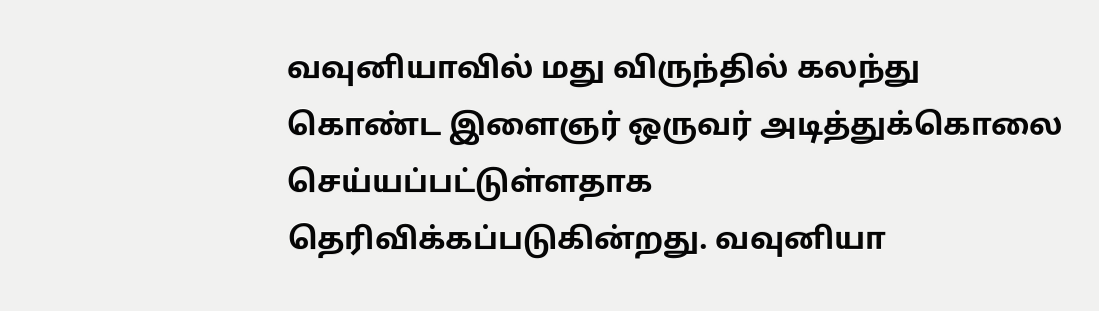வவுனியாவில் மது விருந்தில் கலந்து கொண்ட இளைஞர் ஒருவர் அடித்துக்கொலை செய்யப்பட்டுள்ளதாக தெரிவிக்கப்படுகின்றது. வவுனியா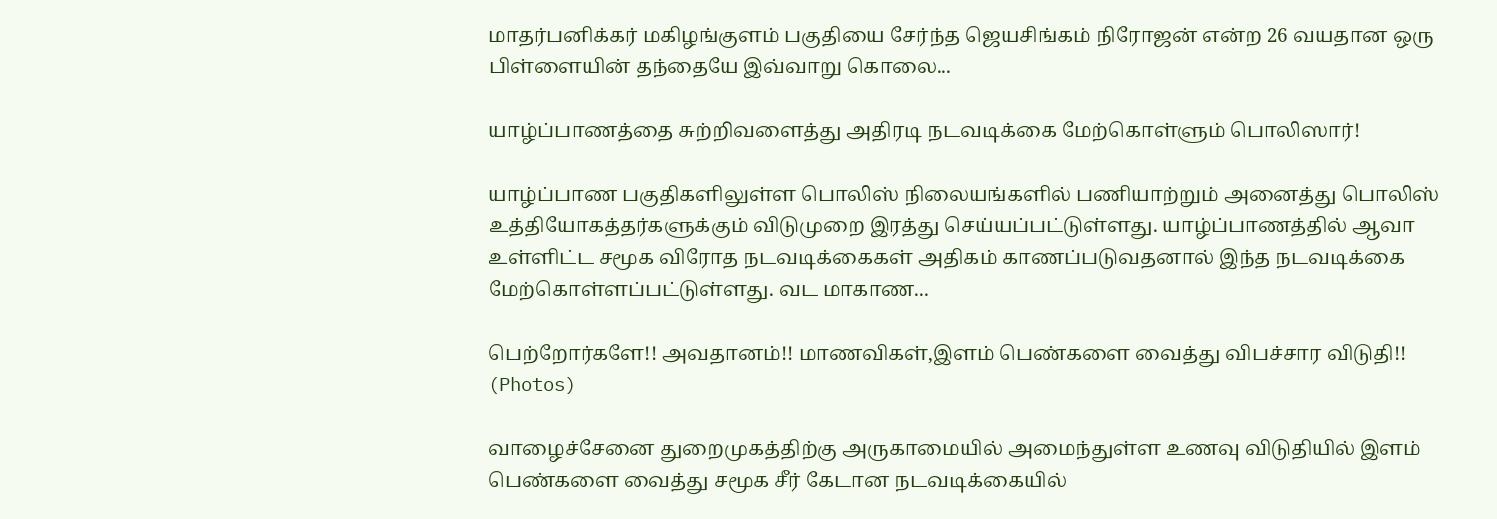மாதர்பனிக்கர் மகிழங்குளம் பகுதியை சேர்ந்த ஜெயசிங்கம் நிரோஜன் என்ற 26 வயதான ஒரு பிள்ளையின் தந்தையே இவ்வாறு கொலை...

யாழ்ப்பாணத்தை சுற்றிவளைத்து அதிரடி நடவடிக்கை மேற்கொள்ளும் பொலிஸார்!

யாழ்ப்பாண பகுதிகளிலுள்ள பொலிஸ் நிலையங்களில் பணியாற்றும் அனைத்து பொலிஸ் உத்தியோகத்தர்களுக்கும் விடுமுறை இரத்து செய்யப்பட்டுள்ளது. யாழ்ப்பாணத்தில் ஆவா உள்ளிட்ட சமூக விரோத நடவடிக்கைகள் அதிகம் காணப்படுவதனால் இந்த நடவடிக்கை மேற்கொள்ளப்பட்டுள்ளது. வட மாகாண...

பெற்றோர்களே!! அவதானம்!! மாணவிகள்,இளம் பெண்களை வைத்து விபச்சார விடுதி!! (Photos)

வாழைச்சேனை துறைமுகத்திற்கு அருகாமையில் அமைந்துள்ள உணவு விடுதியில் இளம் பெண்களை வைத்து சமூக சீர் கேடான நடவடிக்கையில்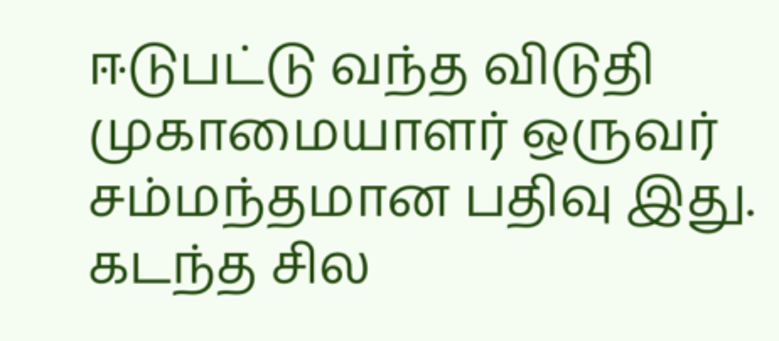ஈடுபட்டு வந்த விடுதி முகாமையாளர் ஒருவர் சம்மந்தமான பதிவு இது. கடந்த சில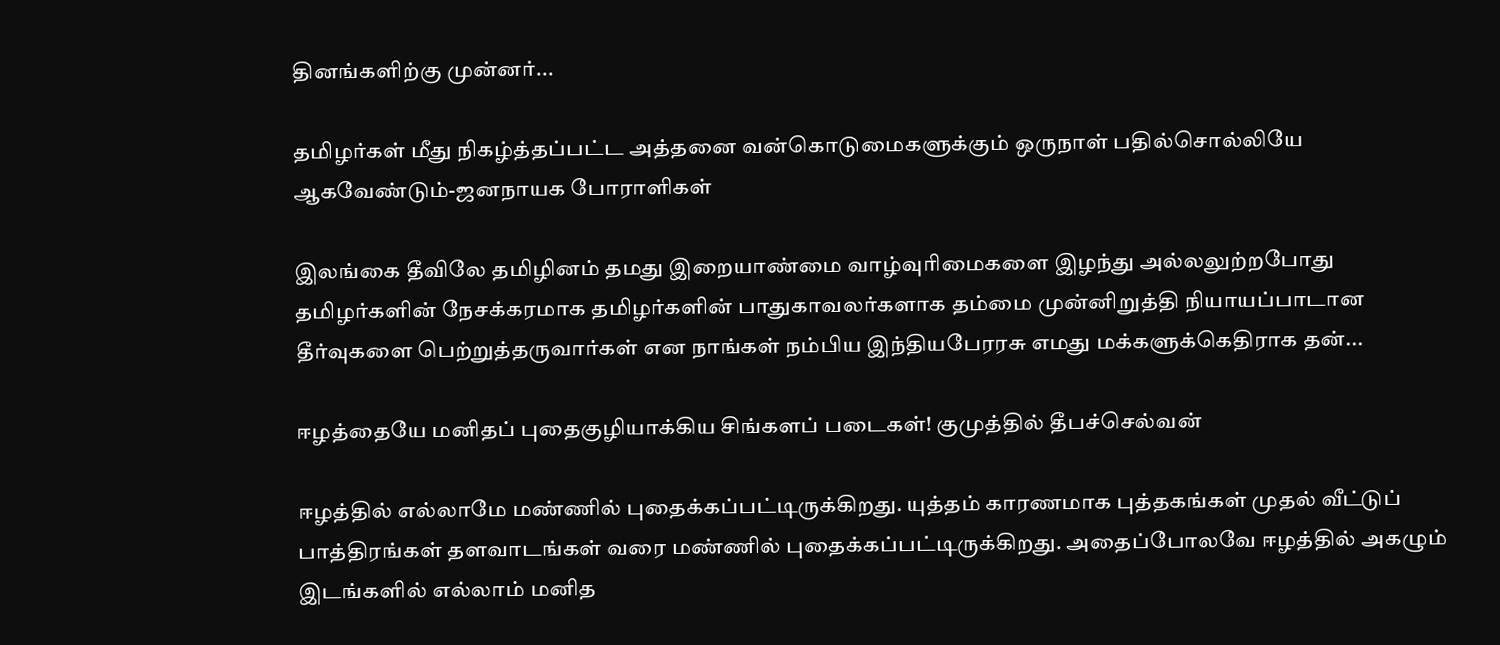தினங்களிற்கு முன்னர்...

தமிழர்கள் மீது நிகழ்த்தப்பட்ட அத்தனை வன்கொடுமைகளுக்கும் ஒருநாள் பதில்சொல்லியே ஆகவேண்டும்-ஜனநாயக போராளிகள்

இலங்கை தீவிலே தமிழினம் தமது இறையாண்மை வாழ்வுரிமைகளை இழந்து அல்லலுற்றபோது தமிழர்களின் நேசக்கரமாக தமிழர்களின் பாதுகாவலர்களாக தம்மை முன்னிறுத்தி நியாயப்பாடான தீர்வுகளை பெற்றுத்தருவார்கள் என நாங்கள் நம்பிய இந்தியபேரரசு எமது மக்களுக்கெதிராக தன்...

ஈழத்தையே மனிதப் புதைகுழியாக்கிய சிங்களப் படைகள்! குமுத்தில் தீபச்செல்வன்

ஈழத்தில் எல்லாமே மண்ணில் புதைக்கப்பட்டிருக்கிறது. யுத்தம் காரணமாக புத்தகங்கள் முதல் வீட்டுப் பாத்திரங்கள் தளவாடங்கள் வரை மண்ணில் புதைக்கப்பட்டிருக்கிறது. அதைப்போலவே ஈழத்தில் அகழும் இடங்களில் எல்லாம் மனித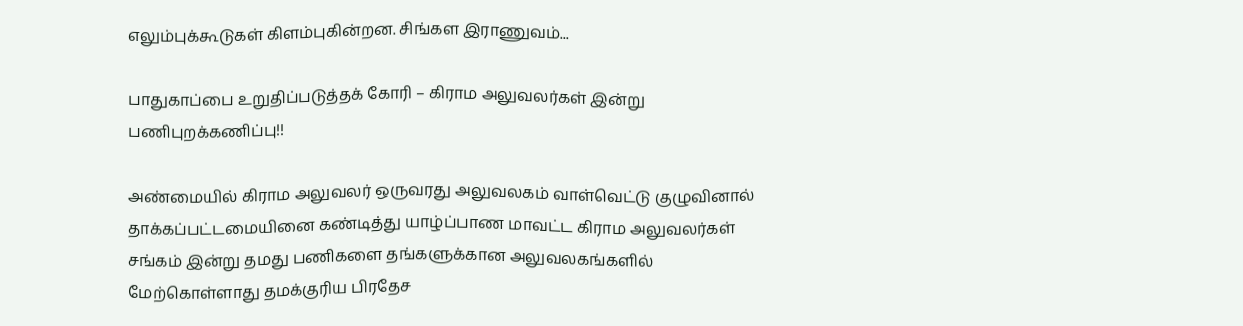எலும்புக்கூடுகள் கிளம்புகின்றன. சிங்கள இராணுவம்...

பாதுகாப்பை உறுதிப்படுத்தக் கோரி – கிராம அலுவலர்கள் இன்று பணிபுறக்கணிப்பு!!

அண்மையில் கிராம அலுவலர் ஒருவரது அலுவலகம் வாள்வெட்டு குழுவினால் தாக்கப்பட்டமையினை கண்டித்து யாழ்ப்பாண மாவட்ட கிராம அலுவலர்கள் சங்கம் இன்று தமது பணிகளை தங்களுக்கான அலுவலகங்களில் மேற்கொள்ளாது தமக்குரிய பிரதேச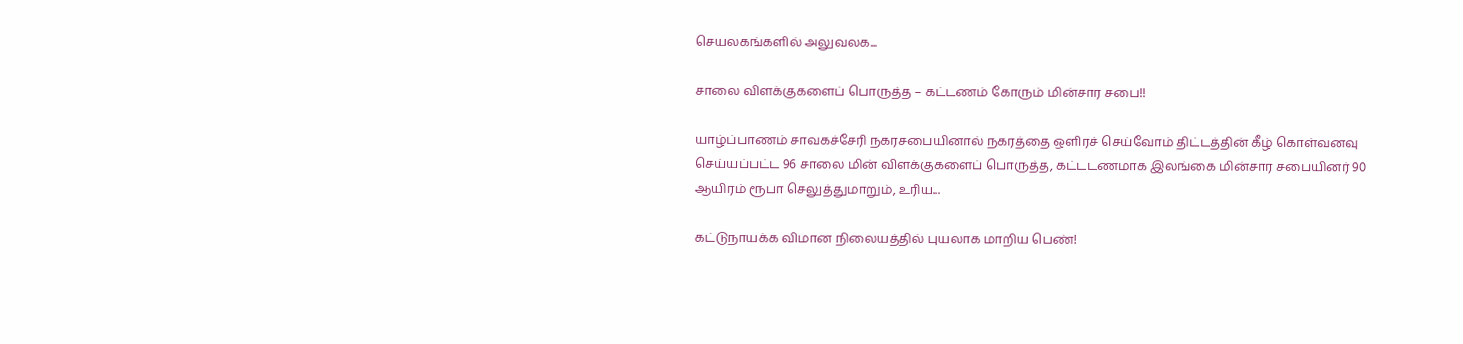செயலகங்களில் அலுவலக...

சாலை விளக்குகளைப் பொருத்த – கட்டணம் கோரும் மின்சார சபை!!

யாழ்ப்பாணம் சாவகச்சேரி நகரசபையினால் நகரத்தை ஒளிரச் செய்வோம் திட்டத்தின் கீழ் கொள்வனவு செய்யப்பட்ட 96 சாலை மின் விளக்குகளைப் பொருத்த, கட்டடணமாக இலங்கை மின்சார சபையினர் 90 ஆயிரம் ரூபா செலுத்துமாறும், உரிய...

கட்டுநாயக்க விமான நிலையத்தில் புயலாக மாறிய பெண்!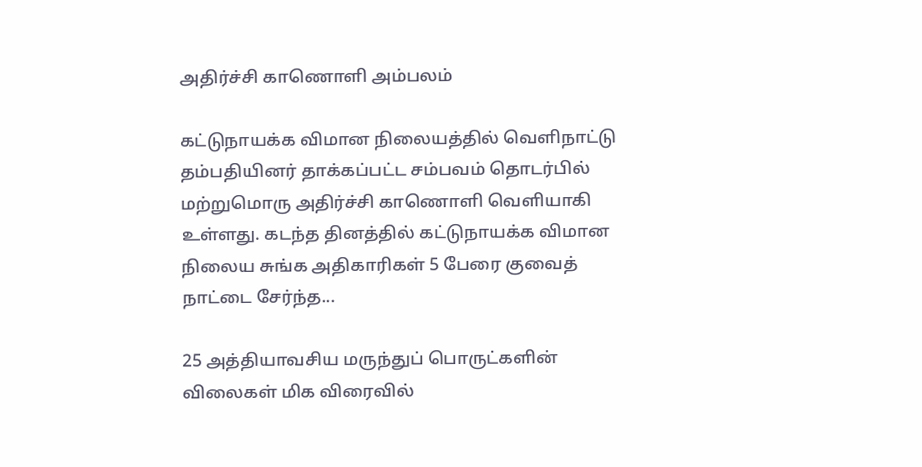அதிர்ச்சி காணொளி அம்பலம்

கட்டுநாயக்க விமான நிலையத்தில் வெளிநாட்டு தம்பதியினர் தாக்கப்பட்ட சம்பவம் தொடர்பில் மற்றுமொரு அதிர்ச்சி காணொளி வெளியாகி உள்ளது. கடந்த தினத்தில் கட்டுநாயக்க விமான நிலைய சுங்க அதிகாரிகள் 5 பேரை குவைத் நாட்டை சேர்ந்த...

25 அத்தியாவசிய மருந்துப் பொருட்களின் விலைகள் மிக விரைவில்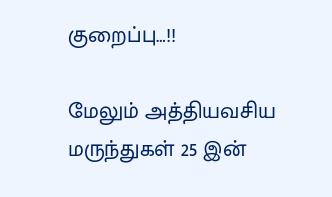குறைப்பு…!!

மேலும் அத்தியவசிய மருந்துகள் 25 இன்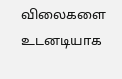விலைகளை உடனடியாக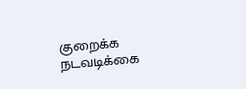குறைக்க நடவடிக்கை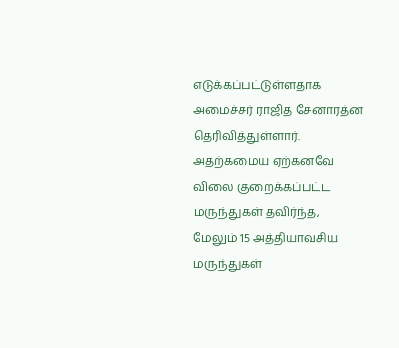எடுக்கப்பட்டுள்ளதாக அமைச்சர் ராஜித சேனாரத்ன தெரிவித்துள்ளார். அதற்கமைய ஏற்கனவே விலை குறைக்கப்பட்ட மருந்துகள் தவிர்ந்த, மேலும் 15 அத்தியாவசிய மருந்துகள்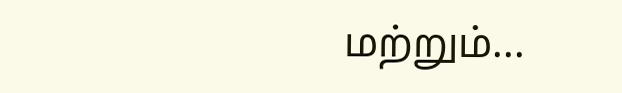மற்றும்...